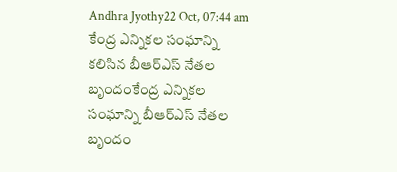Andhra Jyothy22 Oct, 07:44 am
కేంద్ర ఎన్నికల సంఘాన్ని కలిసిన బీఆర్ఎస్ నేతల బృందంకేంద్ర ఎన్నికల సంఘాన్ని బీఆర్ఎస్ నేతల బృందం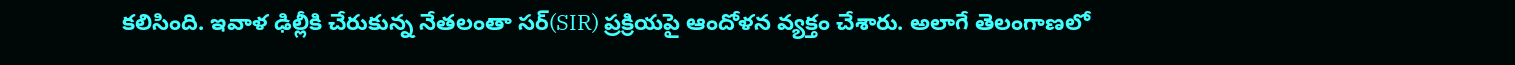కలిసింది. ఇవాళ ఢిల్లీకి చేరుకున్న నేతలంతా సర్(SIR) ప్రక్రియపై ఆందోళన వ్యక్తం చేశారు. అలాగే తెలంగాణలో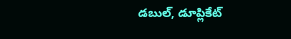డబుల్, డూప్లికేట్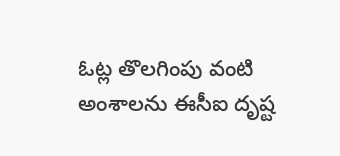ఓట్ల తొలగింపు వంటి అంశాలను ఈసీఐ దృష్ట